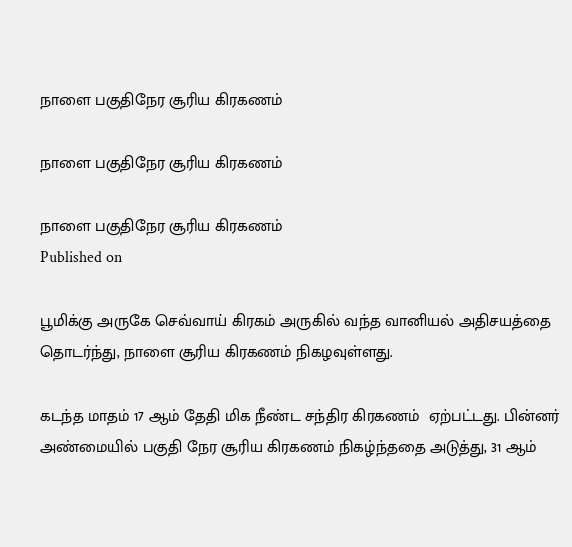நாளை பகுதிநேர சூரிய கிரகணம்

நாளை பகுதிநேர சூரிய கிரகணம்

நாளை பகுதிநேர சூரிய கிரகணம்
Published on

பூமிக்கு அருகே செவ்வாய் கிரகம் அருகில் வந்த வானியல் அதிசயத்தை தொடர்ந்து, நாளை சூரிய கிரகணம் நிகழவுள்ளது.

கடந்த மாதம் 17 ஆம் தேதி மிக நீண்ட சந்திர கிரகணம்  ஏற்பட்டது. பின்னர் அண்மையில் பகுதி நேர சூரிய கிரகணம் நிகழ்ந்ததை அடுத்து, 31 ஆம்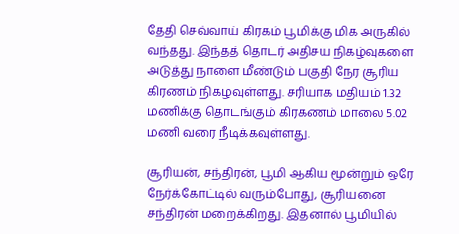தேதி செவ்வாய் கிரகம் பூமிக்கு மிக அருகில் வந்தது. இந்தத் தொடர் அதிசய நிகழ்வுகளை அடுத்து நாளை மீண்டும் பகுதி நேர சூரிய கிரணம் நிகழவுள்ளது. சரியாக மதியம் 1.32 மணிக்கு தொடங்கும் கிரகணம் மாலை 5.02 மணி வரை நீடிக்கவுள்ளது.

சூரியன், சந்திரன், பூமி ஆகிய மூன்றும் ஒரே நேர்க்கோட்டில் வரும்போது, சூரியனை சந்திரன் மறைக்கிறது. இதனால் பூமியில்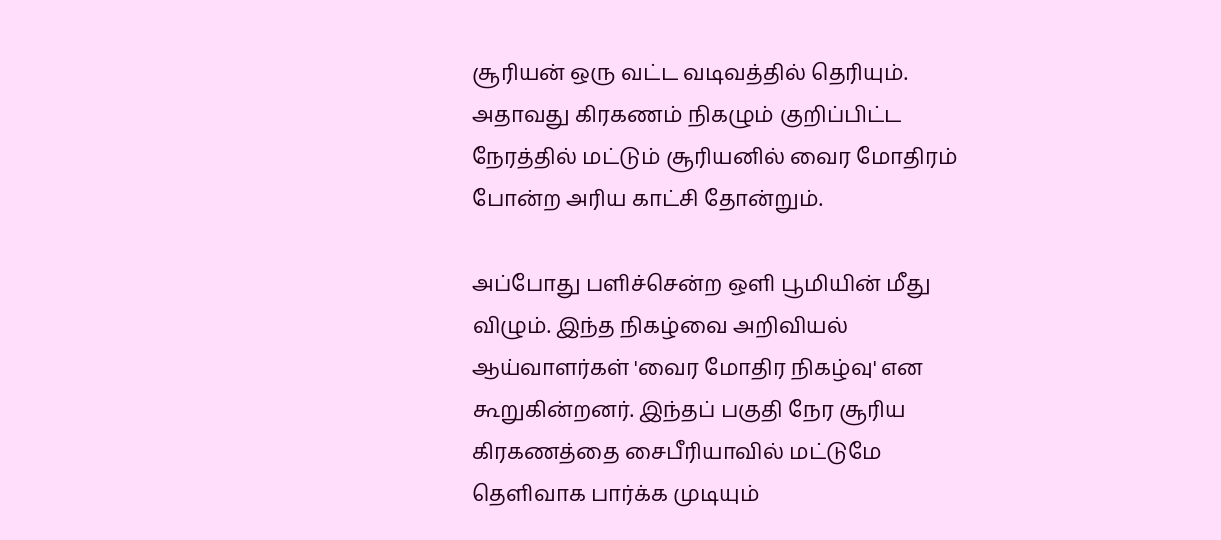சூரியன் ஒரு வட்ட வடிவத்தில் தெரியும். அதாவது கிரகணம் நிகழும் குறிப்பிட்ட நேரத்தில் மட்டும் சூரியனில் வைர மோதிரம்‌ போன்ற‌ அரிய காட்சி தோன்றும்.

அப்போது பளிச்சென்ற ஒளி பூமியின் மீது விழும். இந்த நிகழ்வை அறிவியல் ஆய்வாளர்கள் 'வைர மோதிர நிகழ்வு' என கூறுகின்றனர். இந்தப் பகுதி நேர சூரிய கிரகணத்தை சைபீரியாவில் மட்டுமே தெளிவாக பார்க்க முடியும்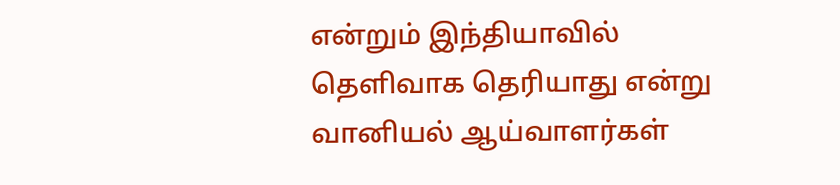என்றும் இந்தியாவில் தெளிவாக தெரியாது என்று வானியல் ஆய்வாளர்கள்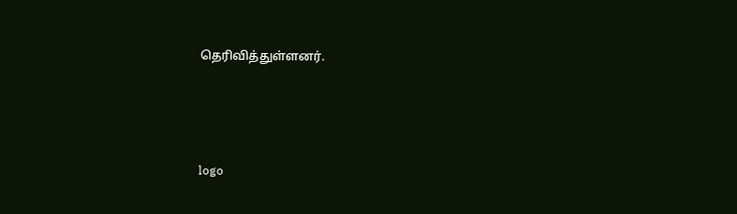தெரிவித்துள்ளனர்.




logo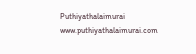Puthiyathalaimurai
www.puthiyathalaimurai.com